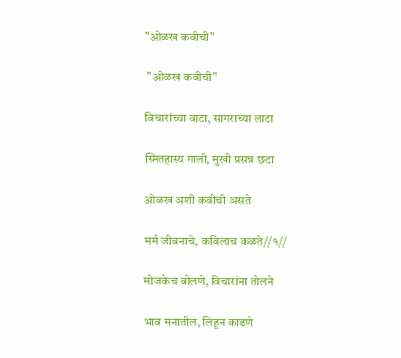"ओळख कवीची"

 "ओळख कवीची"

विचारांच्या वाटा, सागराच्या लाटा

स्मितहास्य गाली, मुखी प्रसन्न छटा

ओळख अशी कवीची असते

मर्म जीवनाचे, कविलाच कळते//१//

मोजकेच बोलणे, विचारांना तोलने

भाव मनातील, लिहून काढणे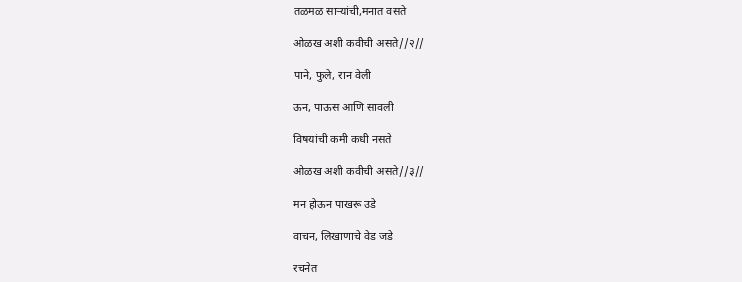तळमळ साऱ्यांची,मनात वसते

ओळख अशी कवीची असते//२//

पाने, फुले, रान वेली

ऊन, पाऊस आणि सावली

विषयांची कमी कधी नसते

ओळख अशी कवीची असते//३//

मन होऊन पाखरू उडे

वाचन, लिखाणाचे वेड जडे

रचनेत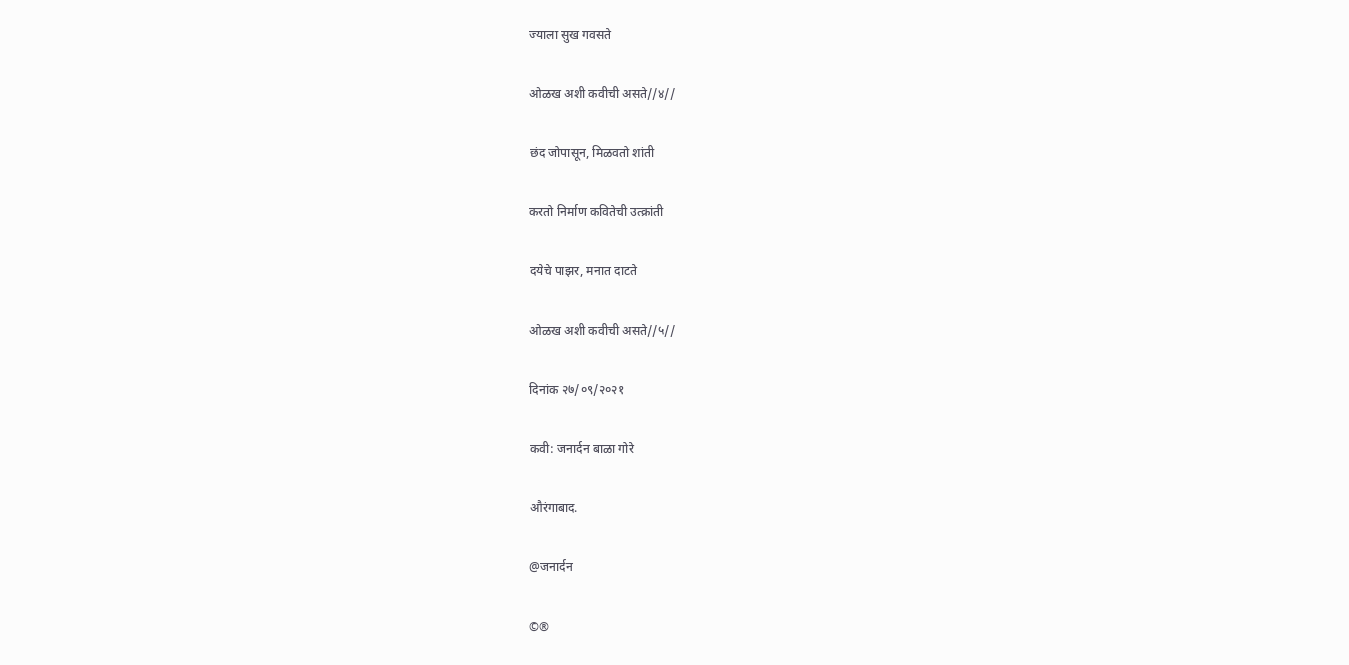ज्याला सुख गवसते

ओळख अशी कवीची असते//४//

छंद जोपासून, मिळवतो शांती

करतो निर्माण कवितेची उत्क्रांती

दयेचे पाझर, मनात दाटते

ओळख अशी कवीची असते//५//

दिनांक २७/०९/२०२१

कवी: जनार्दन बाळा गोरे

औरंगाबाद.

@जनार्दन

©®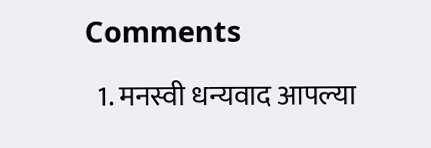Comments

  1. मनस्वी धन्यवाद आपल्या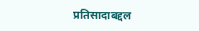प्रतिसादाबद्दल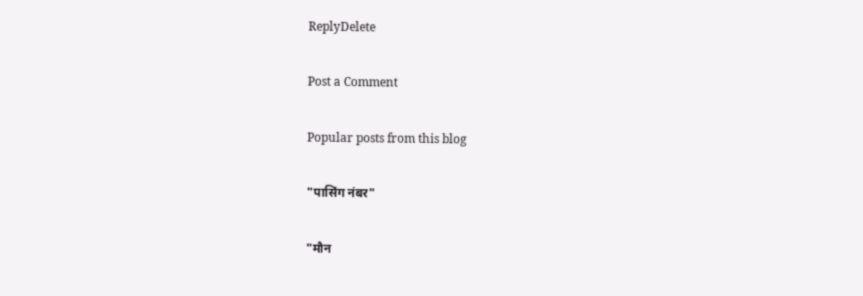ReplyDelete

Post a Comment

Popular posts from this blog

"पासिंग नंबर"

"मौन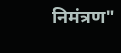निमंत्रण"